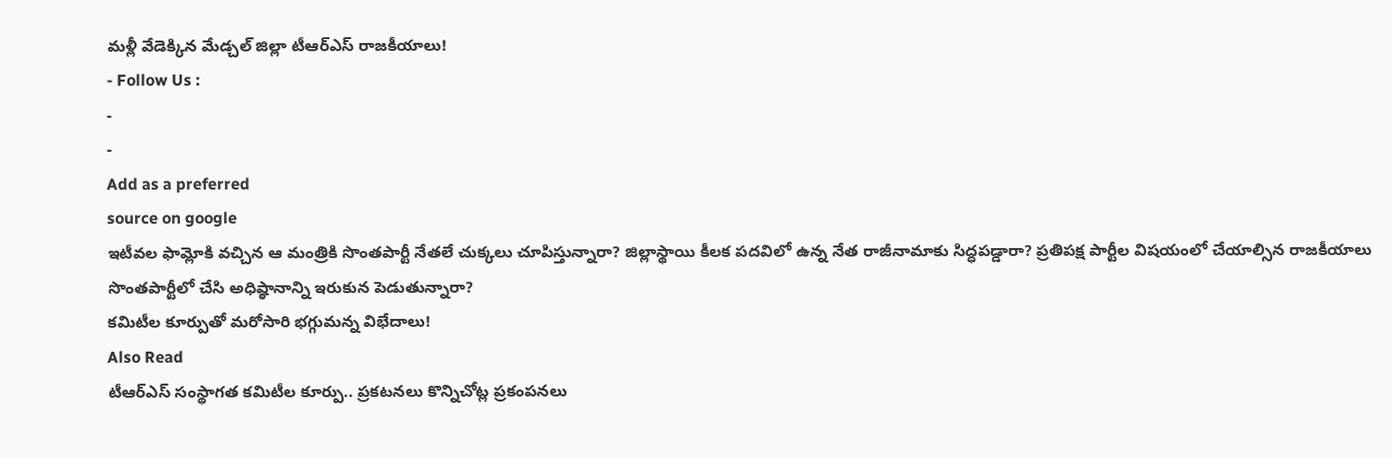మళ్లీ వేడెక్కిన మేడ్చల్ జిల్లా టీఆర్ఎస్ రాజకీయాలు!
- Follow Us :
-
-
Add as a preferred
source on google
ఇటీవల ఫామ్లోకి వచ్చిన ఆ మంత్రికి సొంతపార్టీ నేతలే చుక్కలు చూపిస్తున్నారా? జిల్లాస్థాయి కీలక పదవిలో ఉన్న నేత రాజీనామాకు సిద్ధపడ్డారా? ప్రతిపక్ష పార్టీల విషయంలో చేయాల్సిన రాజకీయాలు సొంతపార్టీలో చేసి అధిష్ఠానాన్ని ఇరుకున పెడుతున్నారా?
కమిటీల కూర్పుతో మరోసారి భగ్గుమన్న విభేదాలు!
Also Read
టీఆర్ఎస్ సంస్థాగత కమిటీల కూర్పు.. ప్రకటనలు కొన్నిచోట్ల ప్రకంపనలు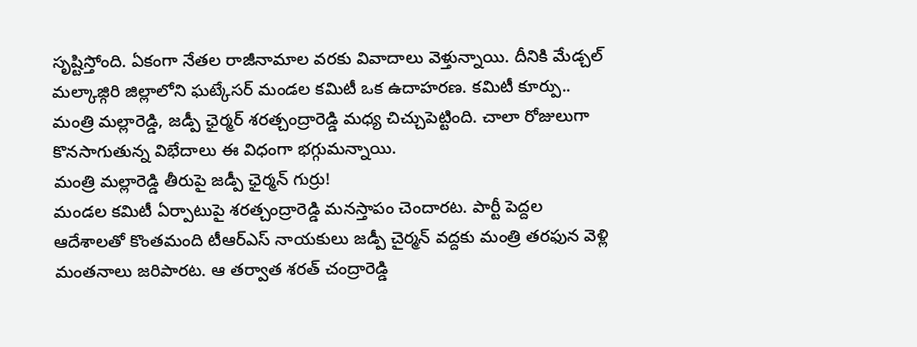సృష్టిస్తోంది. ఏకంగా నేతల రాజీనామాల వరకు వివాదాలు వెళ్తున్నాయి. దీనికి మేడ్చల్ మల్కాజ్గిరి జిల్లాలోని ఘట్కేసర్ మండల కమిటీ ఒక ఉదాహరణ. కమిటీ కూర్పు.. మంత్రి మల్లారెడ్డి, జడ్పీ ఛైర్మర్ శరత్చంద్రారెడ్డి మధ్య చిచ్చుపెట్టింది. చాలా రోజులుగా కొనసాగుతున్న విభేదాలు ఈ విధంగా భగ్గుమన్నాయి.
మంత్రి మల్లారెడ్డి తీరుపై జడ్పీ ఛైర్మన్ గుర్రు!
మండల కమిటీ ఏర్పాటుపై శరత్చంద్రారెడ్డి మనస్తాపం చెందారట. పార్టీ పెద్దల ఆదేశాలతో కొంతమంది టీఆర్ఎస్ నాయకులు జడ్పీ చైర్మన్ వద్దకు మంత్రి తరఫున వెళ్లి మంతనాలు జరిపారట. ఆ తర్వాత శరత్ చంద్రారెడ్డి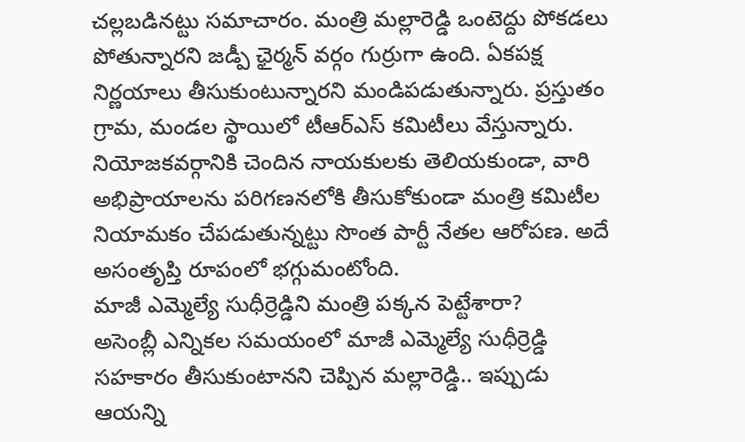చల్లబడినట్టు సమాచారం. మంత్రి మల్లారెడ్డి ఒంటెద్దు పోకడలు పోతున్నారని జడ్పీ ఛైర్మన్ వర్గం గుర్రుగా ఉంది. ఏకపక్ష నిర్ణయాలు తీసుకుంటున్నారని మండిపడుతున్నారు. ప్రస్తుతం గ్రామ, మండల స్థాయిలో టీఆర్ఎస్ కమిటీలు వేస్తున్నారు. నియోజకవర్గానికి చెందిన నాయకులకు తెలియకుండా, వారి అభిప్రాయాలను పరిగణనలోకి తీసుకోకుండా మంత్రి కమిటీల నియామకం చేపడుతున్నట్టు సొంత పార్టీ నేతల ఆరోపణ. అదే అసంతృప్తి రూపంలో భగ్గుమంటోంది.
మాజీ ఎమ్మెల్యే సుధీర్రెడ్డిని మంత్రి పక్కన పెట్టేశారా?
అసెంబ్లీ ఎన్నికల సమయంలో మాజీ ఎమ్మెల్యే సుధీర్రెడ్డి సహకారం తీసుకుంటానని చెప్పిన మల్లారెడ్డి.. ఇప్పుడు ఆయన్ని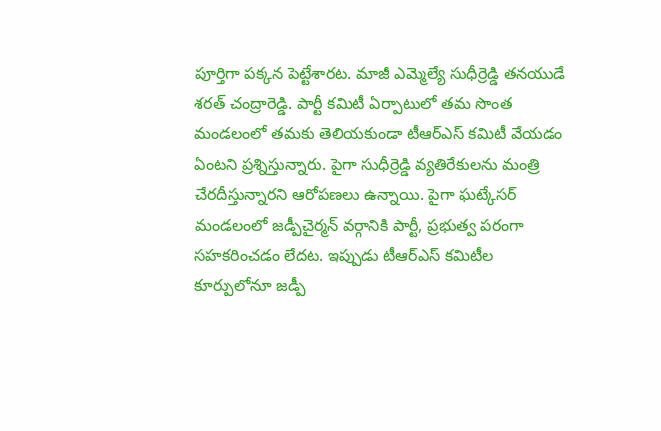పూర్తిగా పక్కన పెట్టేశారట. మాజీ ఎమ్మెల్యే సుధీర్రెడ్డి తనయుడే శరత్ చంద్రారెడ్డి. పార్టీ కమిటీ ఏర్పాటులో తమ సొంత మండలంలో తమకు తెలియకుండా టీఆర్ఎస్ కమిటీ వేయడం ఏంటని ప్రశ్నిస్తున్నారు. పైగా సుధీర్రెడ్డి వ్యతిరేకులను మంత్రి చేరదీస్తున్నారని ఆరోపణలు ఉన్నాయి. పైగా ఘట్కేసర్ మండలంలో జడ్పీచైర్మన్ వర్గానికి పార్టీ, ప్రభుత్వ పరంగా సహకరించడం లేదట. ఇప్పుడు టీఆర్ఎస్ కమిటీల కూర్పులోనూ జడ్పీ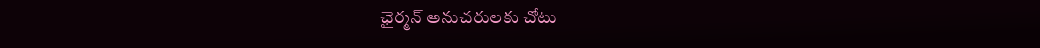ఛైర్మన్ అనుచరులకు చోటు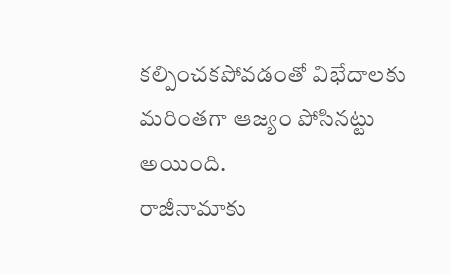కల్పించకపోవడంతో విభేదాలకు మరింతగా ఆజ్యం పోసినట్టు అయింది.
రాజీనామాకు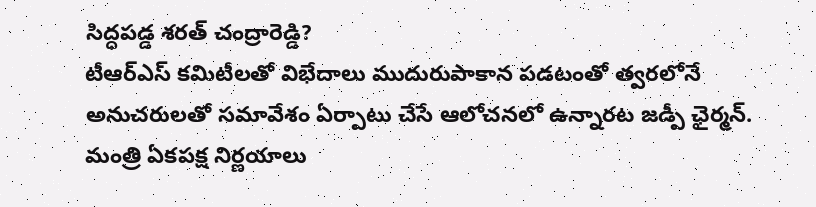సిద్ధపడ్డ శరత్ చంద్రారెడ్డి?
టీఆర్ఎస్ కమిటీలతో విభేదాలు ముదురుపాకాన పడటంతో త్వరలోనే అనుచరులతో సమావేశం ఏర్పాటు చేసే ఆలోచనలో ఉన్నారట జడ్పీ ఛైర్మన్. మంత్రి ఏకపక్ష నిర్ణయాలు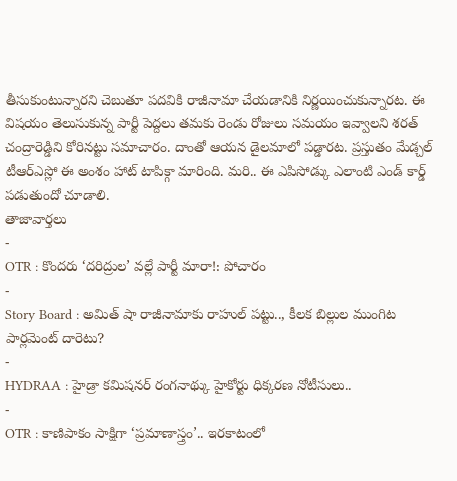తీసుకుంటున్నారని చెబుతూ పదవికి రాజీనామా చేయడానికి నిర్ణయించుకున్నారట. ఈ విషయం తెలుసుకున్న పార్టీ పెద్దలు తమకు రెండు రోజులు సమయం ఇవ్వాలని శరత్ చంద్రారెడ్డిని కోరినట్టు సమాచారం. దాంతో ఆయన డైలమాలో పడ్డారట. ప్రస్తుతం మేడ్చల్ టీఆర్ఎస్లో ఈ అంశం హాట్ టాపిక్గా మారింది. మరి.. ఈ ఎపిసోడ్కు ఎలాంటి ఎండ్ కార్డ్ పడుతుందో చూడాలి.
తాజావార్తలు
-
OTR : కొందరు ‘దరిద్రుల’ వల్లే పార్టీ మారా!: పోచారం
-
Story Board : అమిత్ షా రాజీనామాకు రాహుల్ పట్టు.., కీలక బిల్లుల ముంగిట పార్లమెంట్ దారెటు?
-
HYDRAA : హైడ్రా కమిషనర్ రంగనాథ్కు హైకోర్టు ధిక్కరణ నోటీసులు..
-
OTR : కాణిపాకం సాక్షిగా ‘ప్రమాణాస్త్రం’.. ఇరకాటంలో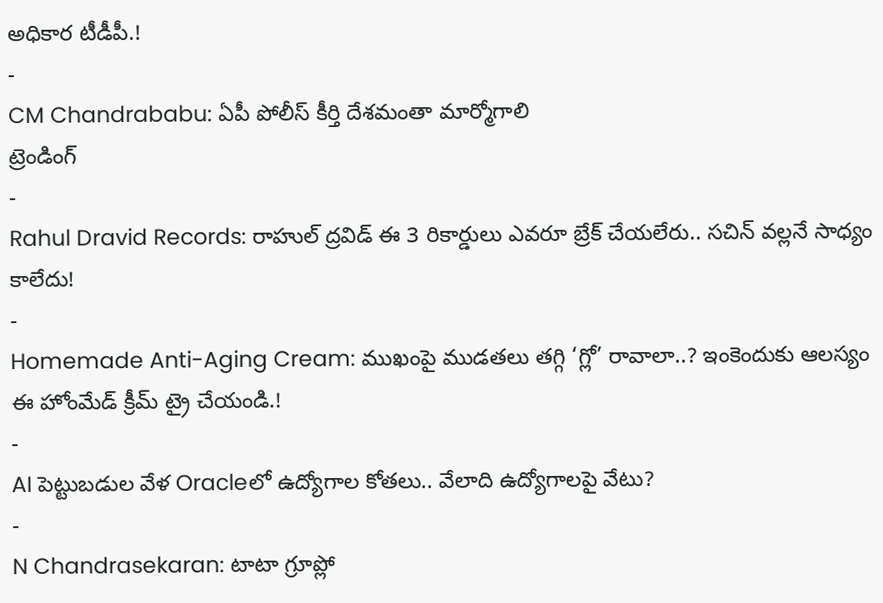అధికార టీడీపీ.!
-
CM Chandrababu: ఏపీ పోలీస్ కీర్తి దేశమంతా మార్మోగాలి
ట్రెండింగ్
-
Rahul Dravid Records: రాహుల్ ద్రవిడ్ ఈ 3 రికార్డులు ఎవరూ బ్రేక్ చేయలేరు.. సచిన్ వల్లనే సాధ్యం కాలేదు!
-
Homemade Anti-Aging Cream: ముఖంపై ముడతలు తగ్గి ‘గ్లో’ రావాలా..? ఇంకెందుకు ఆలస్యం ఈ హోంమేడ్ క్రీమ్ ట్రై చేయండి.!
-
AI పెట్టుబడుల వేళ Oracleలో ఉద్యోగాల కోతలు.. వేలాది ఉద్యోగాలపై వేటు?
-
N Chandrasekaran: టాటా గ్రూప్లో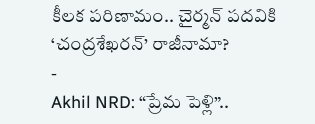కీలక పరిణామం.. చైర్మన్ పదవికి ‘చంద్రశేఖరన్’ రాజీనామా?
-
Akhil NRD: “ప్రేమ పెళ్లి”..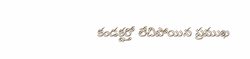కండక్టర్తో లేచిపోయిన ప్రముఖ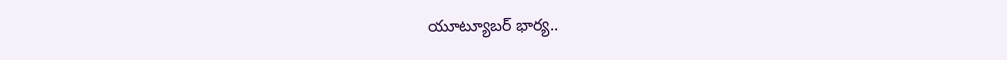యూట్యూబర్ భార్య..